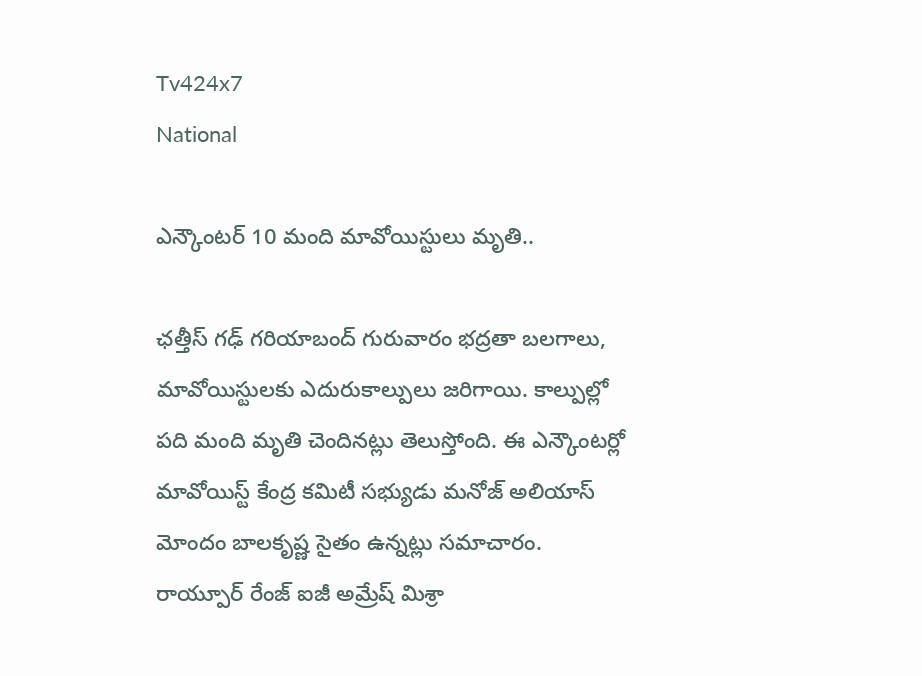Tv424x7
National

ఎన్కౌంటర్ 10 మంది మావోయిస్టులు మృతి..

ఛత్తీస్ గఢ్ గరియాబంద్ గురువారం భద్రతా బలగాలు, మావోయిస్టులకు ఎదురుకాల్పులు జరిగాయి. కాల్పుల్లో పది మంది మృతి చెందినట్లు తెలుస్తోంది. ఈ ఎన్కౌంటర్లో మావోయిస్ట్ కేంద్ర కమిటీ సభ్యుడు మనోజ్ అలియాస్ మోందం బాలకృష్ణ సైతం ఉన్నట్లు సమాచారం. రాయ్పూర్ రేంజ్ ఐజీ అమ్రేష్ మిశ్రా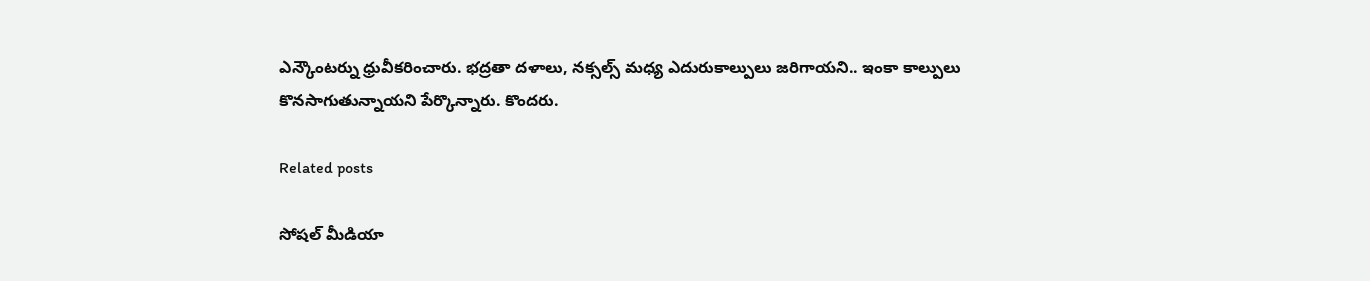ఎన్కౌంటర్ను ధ్రువీకరించారు. భద్రతా దళాలు, నక్సల్స్ మధ్య ఎదురుకాల్పులు జరిగాయని.. ఇంకా కాల్పులు కొనసాగుతున్నాయని పేర్కొన్నారు. కొందరు.

Related posts

సోషల్ మీడియా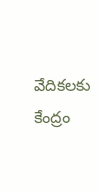వేదికలకు కేంద్రం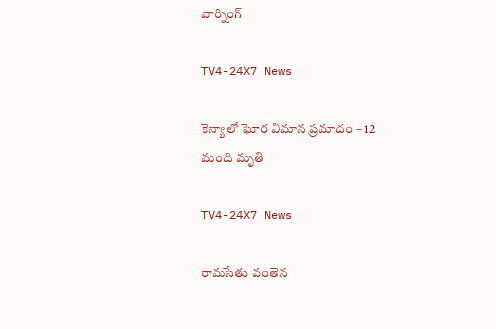వార్నింగ్

TV4-24X7 News

కెన్యాలో ఘోర విమాన ప్రమాదం – 12 మంది మృతి

TV4-24X7 News

రామసేతు వంతెన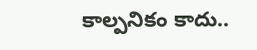కాల్పనికం కాదు..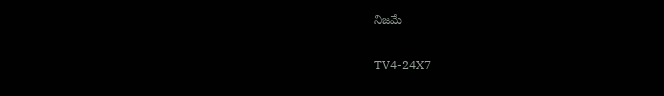నిజమే

TV4-24X7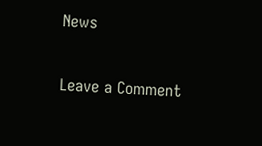News

Leave a Comment